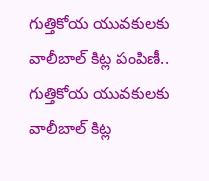గుత్తికోయ యువకులకు వాలీబాల్ కిట్ల పంపిణీ..
గుత్తికోయ యువకులకు వాలీబాల్ కిట్ల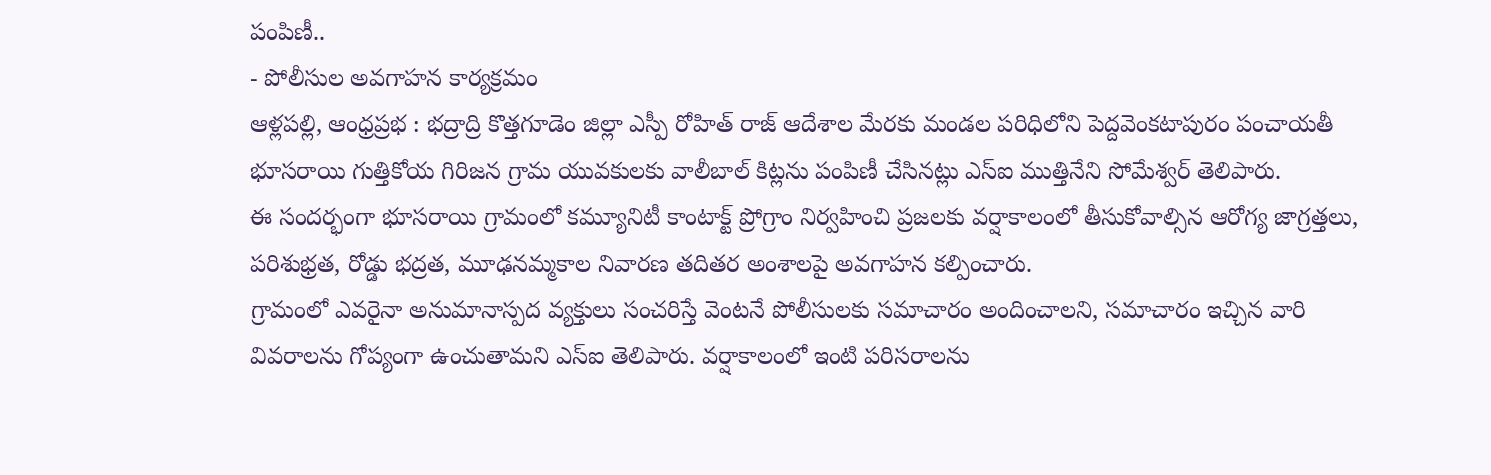పంపిణీ..
- పోలీసుల అవగాహన కార్యక్రమం
ఆళ్లపల్లి, ఆంధ్రప్రభ : భద్రాద్రి కొత్తగూడెం జిల్లా ఎస్పీ రోహిత్ రాజ్ ఆదేశాల మేరకు మండల పరిధిలోని పెద్దవెంకటాపురం పంచాయతీ భూసరాయి గుత్తికోయ గిరిజన గ్రామ యువకులకు వాలీబాల్ కిట్లను పంపిణీ చేసినట్లు ఎస్ఐ ముత్తినేని సోమేశ్వర్ తెలిపారు.
ఈ సందర్భంగా భూసరాయి గ్రామంలో కమ్యూనిటీ కాంటాక్ట్ ప్రోగ్రాం నిర్వహించి ప్రజలకు వర్షాకాలంలో తీసుకోవాల్సిన ఆరోగ్య జాగ్రత్తలు, పరిశుభ్రత, రోడ్డు భద్రత, మూఢనమ్మకాల నివారణ తదితర అంశాలపై అవగాహన కల్పించారు.
గ్రామంలో ఎవరైనా అనుమానాస్పద వ్యక్తులు సంచరిస్తే వెంటనే పోలీసులకు సమాచారం అందించాలని, సమాచారం ఇచ్చిన వారి వివరాలను గోప్యంగా ఉంచుతామని ఎస్ఐ తెలిపారు. వర్షాకాలంలో ఇంటి పరిసరాలను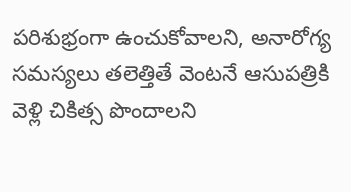పరిశుభ్రంగా ఉంచుకోవాలని, అనారోగ్య సమస్యలు తలెత్తితే వెంటనే ఆసుపత్రికి వెళ్లి చికిత్స పొందాలని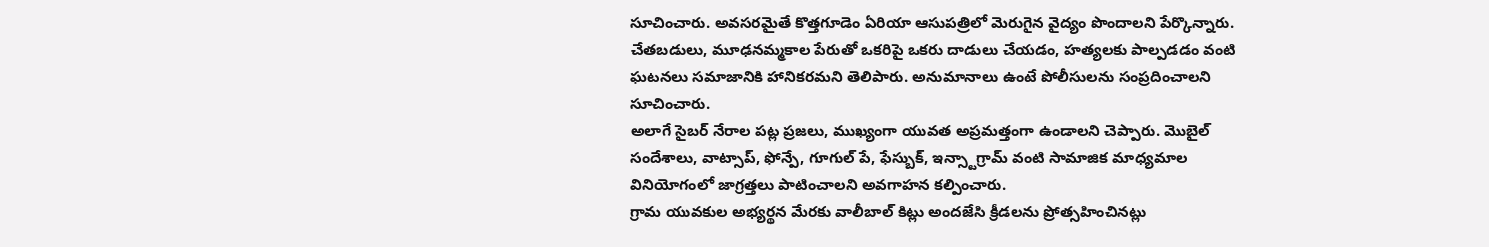సూచించారు. అవసరమైతే కొత్తగూడెం ఏరియా ఆసుపత్రిలో మెరుగైన వైద్యం పొందాలని పేర్కొన్నారు.
చేతబడులు, మూఢనమ్మకాల పేరుతో ఒకరిపై ఒకరు దాడులు చేయడం, హత్యలకు పాల్పడడం వంటి ఘటనలు సమాజానికి హానికరమని తెలిపారు. అనుమానాలు ఉంటే పోలీసులను సంప్రదించాలని సూచించారు.
అలాగే సైబర్ నేరాల పట్ల ప్రజలు, ముఖ్యంగా యువత అప్రమత్తంగా ఉండాలని చెప్పారు. మొబైల్ సందేశాలు, వాట్సాప్, ఫోన్పే, గూగుల్ పే, ఫేస్బుక్, ఇన్స్టాగ్రామ్ వంటి సామాజిక మాధ్యమాల వినియోగంలో జాగ్రత్తలు పాటించాలని అవగాహన కల్పించారు.
గ్రామ యువకుల అభ్యర్థన మేరకు వాలీబాల్ కిట్లు అందజేసి క్రీడలను ప్రోత్సహించినట్లు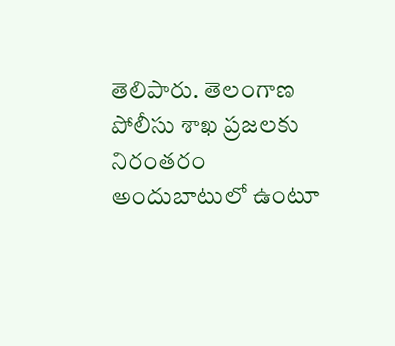తెలిపారు. తెలంగాణ పోలీసు శాఖ ప్రజలకు నిరంతరం అందుబాటులో ఉంటూ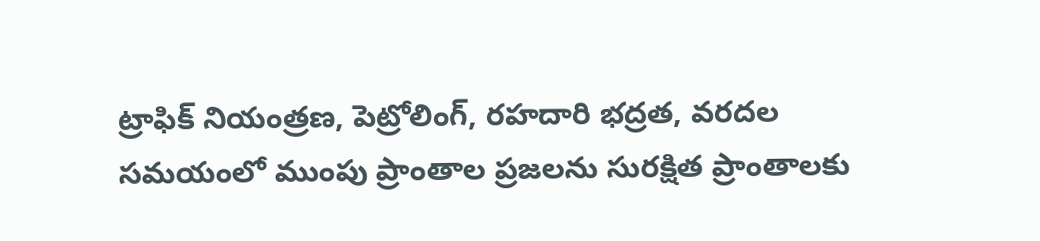ట్రాఫిక్ నియంత్రణ, పెట్రోలింగ్, రహదారి భద్రత, వరదల సమయంలో ముంపు ప్రాంతాల ప్రజలను సురక్షిత ప్రాంతాలకు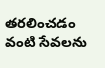తరలించడం వంటి సేవలను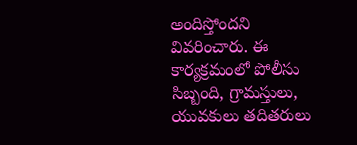అందిస్తోందని వివరించారు. ఈ కార్యక్రమంలో పోలీసు సిబ్బంది, గ్రామస్తులు, యువకులు తదితరులు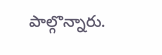పాల్గొన్నారు.